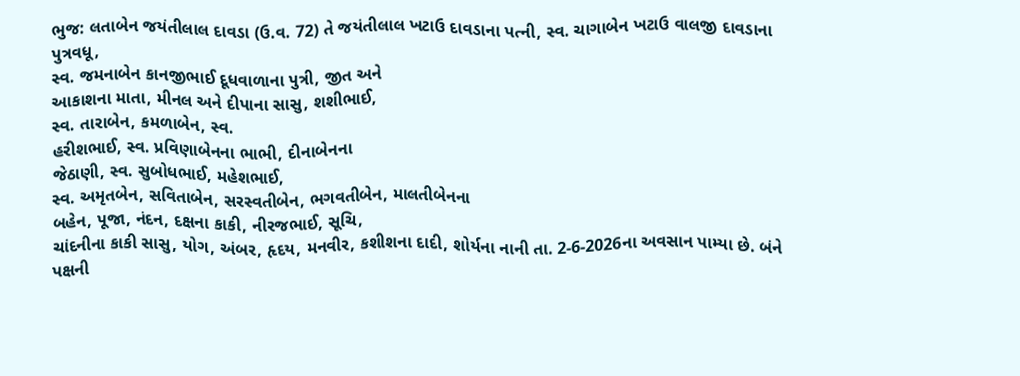ભુજ: લતાબેન જયંતીલાલ દાવડા (ઉ.વ. 72) તે જયંતીલાલ ખટાઉ દાવડાના પત્ની, સ્વ. ચાગાબેન ખટાઉ વાલજી દાવડાના પુત્રવધૂ,
સ્વ. જમનાબેન કાનજીભાઈ દૂધવાળાના પુત્રી, જીત અને
આકાશના માતા, મીનલ અને દીપાના સાસુ, શશીભાઈ,
સ્વ. તારાબેન, કમળાબેન, સ્વ.
હરીશભાઈ, સ્વ. પ્રવિણાબેનના ભાભી, દીનાબેનના
જેઠાણી, સ્વ. સુબોધભાઈ, મહેશભાઈ,
સ્વ. અમૃતબેન, સવિતાબેન, સરસ્વતીબેન, ભગવતીબેન, માલતીબેનના
બહેન, પૂજા, નંદન, દક્ષના કાકી, નીરજભાઈ, સૂચિ,
ચાંદનીના કાકી સાસુ, યોગ, અંબર, હૃદય, મનવીર, કશીશના દાદી, શોર્યના નાની તા. 2-6-2026ના અવસાન પામ્યા છે. બંને પક્ષની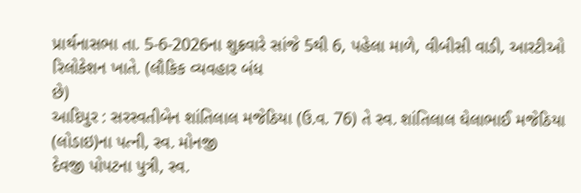પ્રાર્થનાસભા તા. 5-6-2026ના શુક્રવારે સાંજે 5થી 6, પહેલા માળે, વીબીસી વાડી, આરટીઓ રિલોકેશન ખાતે. (લૌકિક વ્યવહાર બંધ
છે)
આદિપુર : સરસ્વતીબેન શાંતિલાલ મજેઠિયા (ઉ.વ. 76) તે સ્વ. શાંતિલાલ ઘેલાભાઈ મજેઠિયા
(લોડાઇ)ના પત્ની, સ્વ. મોનજી
દેવજી પોપટના પુત્રી, સ્વ.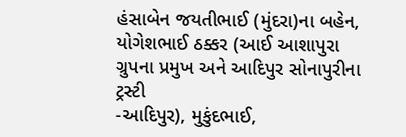હંસાબેન જયતીભાઈ (મુંદરા)ના બહેન,
યોગેશભાઈ ઠક્કર (આઈ આશાપુરા ગ્રુપના પ્રમુખ અને આદિપુર સોનાપુરીના ટ્રસ્ટી
-આદિપુર), મુકુંદભાઈ,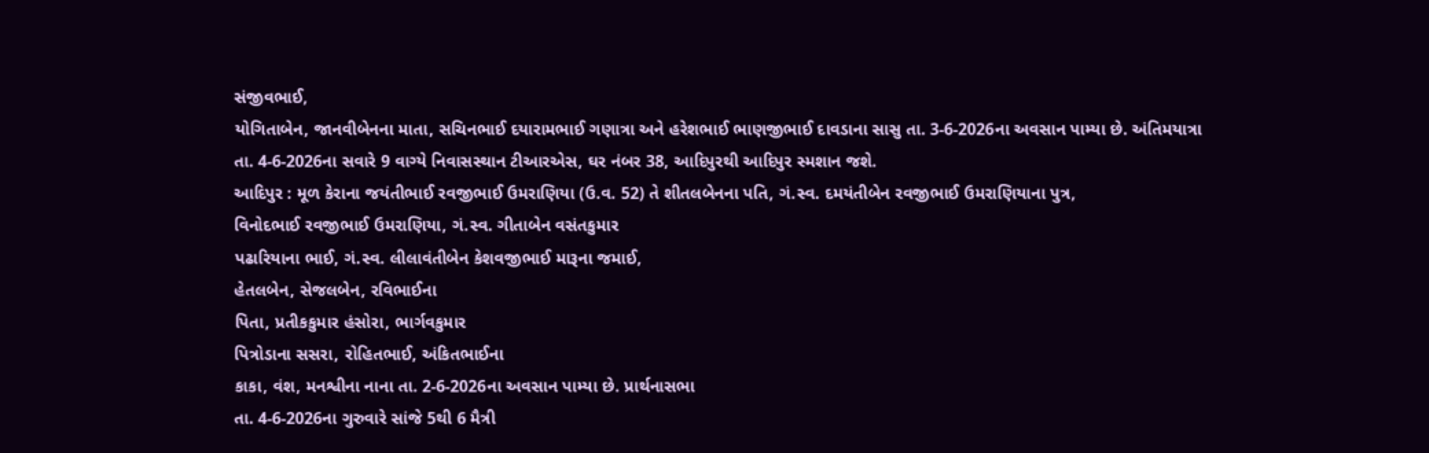સંજીવભાઈ,
યોગિતાબેન, જાનવીબેનના માતા, સચિનભાઈ દયારામભાઈ ગણાત્રા અને હરેશભાઈ ભાણજીભાઈ દાવડાના સાસુ તા. 3-6-2026ના અવસાન પામ્યા છે. અંતિમયાત્રા
તા. 4-6-2026ના સવારે 9 વાગ્યે નિવાસસ્થાન ટીઆરએસ, ઘર નંબર 38, આદિપુરથી આદિપુર સ્મશાન જશે.
આદિપુર : મૂળ કેરાના જયંતીભાઈ રવજીભાઈ ઉમરાણિયા (ઉ.વ. 52) તે શીતલબેનના પતિ, ગં.સ્વ. દમયંતીબેન રવજીભાઈ ઉમરાણિયાના પુત્ર,
વિનોદભાઈ રવજીભાઈ ઉમરાણિયા, ગં.સ્વ. ગીતાબેન વસંતકુમાર
પઢારિયાના ભાઈ, ગં.સ્વ. લીલાવંતીબેન કેશવજીભાઈ મારૂના જમાઈ,
હેતલબેન, સેજલબેન, રવિભાઈના
પિતા, પ્રતીકકુમાર હંસોરા, ભાર્ગવકુમાર
પિત્રોડાના સસરા, રોહિતભાઈ, અંકિતભાઈના
કાકા, વંશ, મનશ્વીના નાના તા. 2-6-2026ના અવસાન પામ્યા છે. પ્રાર્થનાસભા
તા. 4-6-2026ના ગુરુવારે સાંજે 5થી 6 મૈત્રી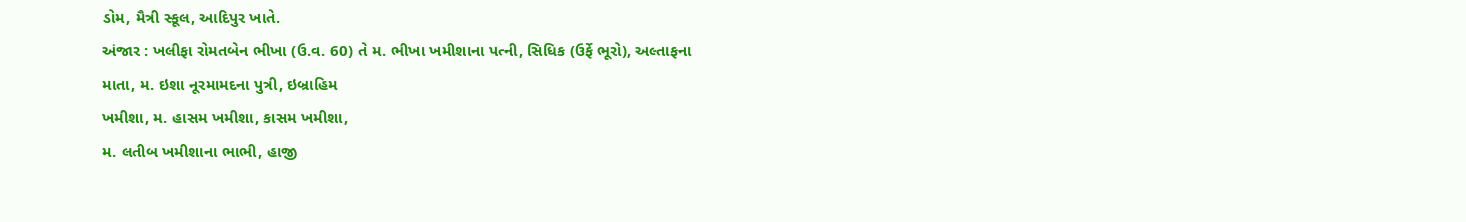ડોમ, મૈત્રી સ્કૂલ, આદિપુર ખાતે.
અંજાર : ખલીફા રોમતબેન ભીખા (ઉ.વ. 60) તે મ. ભીખા ખમીશાના પત્ની, સિધિક (ઉર્ફે ભૂરો), અલ્તાફના
માતા, મ. ઇશા નૂરમામદના પુત્રી, ઇબ્રાહિમ
ખમીશા, મ. હાસમ ખમીશા, કાસમ ખમીશા,
મ. લતીબ ખમીશાના ભાભી, હાજી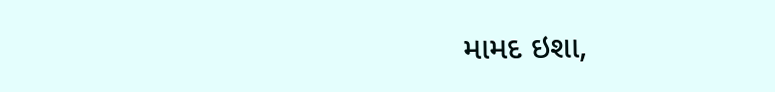મામદ ઇશા,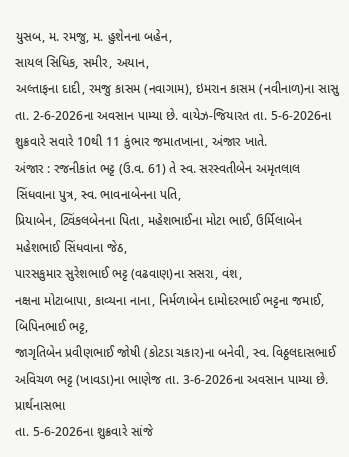યુસબ, મ. રમજુ, મ. હુશેનના બહેન,
સાયલ સિધિક, સમીર, અયાન,
અલ્તાફના દાદી, રમજુ કાસમ (નવાગામ), ઇમરાન કાસમ (નવીનાળ)ના સાસુ તા. 2-6-2026ના અવસાન પામ્યા છે. વાયેઝ-જિયારત તા. 5-6-2026ના શુક્રવારે સવારે 10થી 11 કુંભાર જમાતખાના, અંજાર ખાતે.
અંજાર : રજનીકાંત ભટ્ટ (ઉ.વ. 61) તે સ્વ. સરસ્વતીબેન અમૃતલાલ
સિંધવાના પુત્ર, સ્વ. ભાવનાબેનના પતિ,
પ્રિયાબેન, ટ્વિંકલબેનના પિતા, મહેશભાઈના મોટા ભાઈ, ઉર્મિલાબેન મહેશભાઈ સિંધવાના જેઠ,
પારસકુમાર સુરેશભાઈ ભટ્ટ (વઢવાણ)ના સસરા, વંશ,
નક્ષના મોટાબાપા, કાવ્યના નાના, નિર્મળાબેન દામોદરભાઈ ભટ્ટના જમાઈ, બિપિનભાઈ ભટ્ટ,
જાગૃતિબેન પ્રવીણભાઈ જોષી (કોટડા ચકાર)ના બનેવી, સ્વ. વિઠ્ઠલદાસભાઈ અવિચળ ભટ્ટ (ખાવડા)ના ભાણેજ તા. 3-6-2026ના અવસાન પામ્યા છે. પ્રાર્થનાસભા
તા. 5-6-2026ના શુક્રવારે સાંજે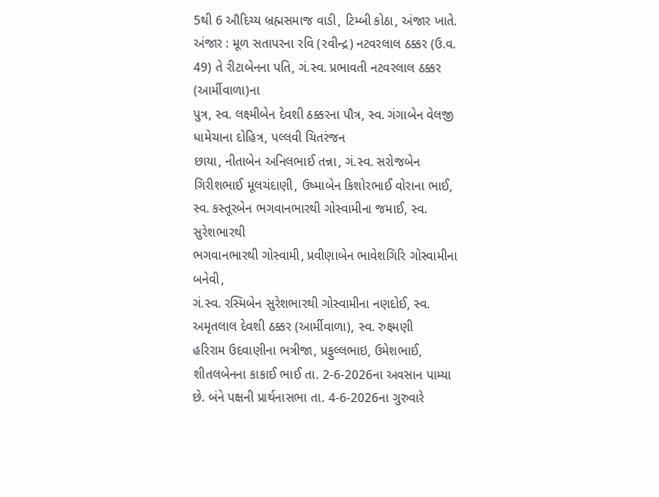5થી 6 ઔદિચ્ય બ્રહ્મસમાજ વાડી, ટિમ્બી કોઠા, અંજાર ખાતે.
અંજાર : મૂળ સતાપરના રવિ (રવીન્દ્ર) નટવરલાલ ઠક્કર (ઉ.વ. 49) તે રીટાબેનના પતિ, ગં.સ્વ. પ્રભાવતી નટવરલાલ ઠક્કર (આર્મીવાળા)ના
પુત્ર, સ્વ. લક્ષ્મીબેન દેવશી ઠક્કરના પૌત્ર, સ્વ. ગંગાબેન વેલજી ધામેચાના દોહિત્ર, પલ્લવી ચિતરંજન
છાયા, નીતાબેન અનિલભાઈ તન્ના, ગં.સ્વ. સરોજબેન
ગિરીશભાઈ મૂલચંદાણી, ઉષ્માબેન કિશોરભાઈ વોરાના ભાઈ, સ્વ. કસ્તૂરબેન ભગવાનભારથી ગોસ્વામીના જમાઈ, સ્વ. સુરેશભારથી
ભગવાનભારથી ગોસ્વામી, પ્રવીણાબેન ભાવેશગિરિ ગોસ્વામીના બનેવી,
ગં.સ્વ. રસ્મિબેન સુરેશભારથી ગોસ્વામીના નણદોઈ, સ્વ. અમૃતલાલ દેવશી ઠક્કર (આર્મીવાળા), સ્વ. રુક્ષ્મણી
હરિરામ ઉદવાણીના ભત્રીજા, પ્રફુલ્લભાઇ, ઉમેશભાઈ, શીતલબેનના કાકાઈ ભાઈ તા. 2-6-2026ના અવસાન પામ્યા છે. બંને પક્ષની પ્રાર્થનાસભા તા. 4-6-2026ના ગુરુવારે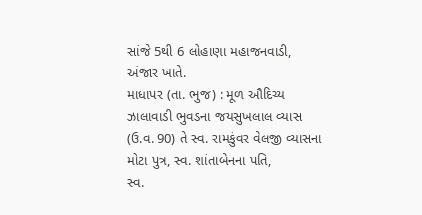સાંજે 5થી 6 લોહાણા મહાજનવાડી, અંજાર ખાતે.
માધાપર (તા. ભુજ) : મૂળ ઔદિચ્ય ઝાલાવાડી ભુવડના જયસુખલાલ વ્યાસ
(ઉ.વ. 90) તે સ્વ. રામકુંવર વેલજી વ્યાસના
મોટા પુત્ર, સ્વ. શાંતાબેનના પતિ,
સ્વ.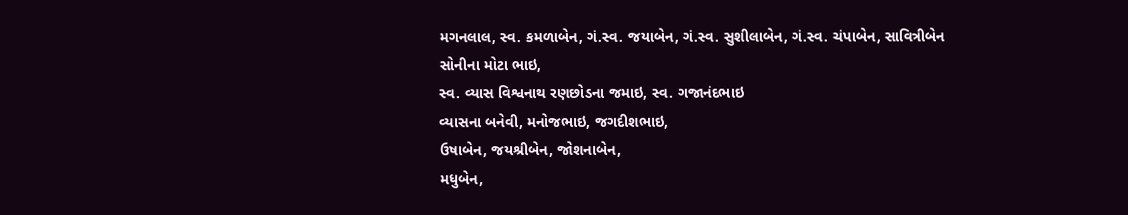મગનલાલ, સ્વ. કમળાબેન, ગં.સ્વ. જયાબેન, ગં.સ્વ. સુશીલાબેન, ગં.સ્વ. ચંપાબેન, સાવિત્રીબેન સોનીના મોટા ભાઇ,
સ્વ. વ્યાસ વિશ્વનાથ રણછોડના જમાઇ, સ્વ. ગજાનંદભાઇ
વ્યાસના બનેવી, મનોજભાઇ, જગદીશભાઇ,
ઉષાબેન, જયશ્રીબેન, જોશનાબેન,
મધુબેન,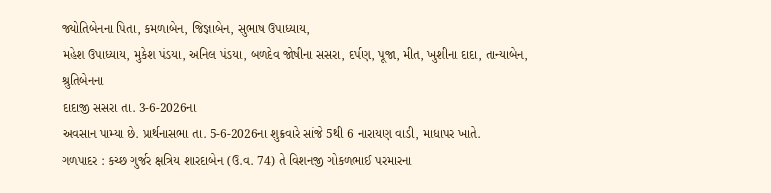જ્યોતિબેનના પિતા, કમળાબેન, જિજ્ઞાબેન, સુભાષ ઉપાધ્યાય,
મહેશ ઉપાધ્યાય, મુકેશ પંડયા, અનિલ પંડયા, બળદેવ જોષીના સસરા, દર્પણ, પૂજા, મીત, ખુશીના દાદા, તાન્યાબેન, શ્રુતિબેનના
દાદાજી સસરા તા. 3-6-2026ના
અવસાન પામ્યા છે. પ્રાર્થનાસભા તા. 5-6-2026ના શુક્રવારે સાંજે 5થી 6 નારાયણ વાડી, માધાપર ખાતે.
ગળપાદર : કચ્છ ગુર્જર ક્ષત્રિય શારદાબેન (ઉ.વ. 74) તે વિશનજી ગોકળભાઈ પરમારના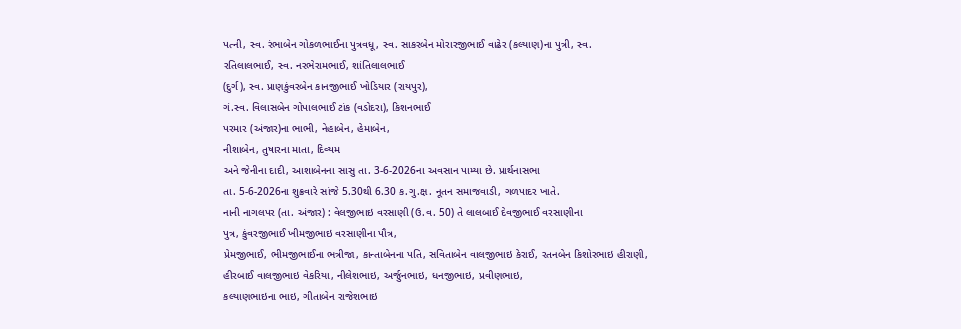પત્ની, સ્વ. રંભાબેન ગોકળભાઈના પુત્રવધૂ, સ્વ. સાકરબેન મોરારજીભાઈ વાઢેર (કલ્યાણ)ના પુત્રી, સ્વ.
રતિલાલભાઈ, સ્વ. નરભેરામભાઈ, શાંતિલાલભાઈ
(દુર્ગ), સ્વ. પ્રાણકુંવરબેન કાનજીભાઈ ખોડિયાર (રાયપુર),
ગં.સ્વ. વિલાસબેન ગોપાલભાઈ ટાંક (વડોદરા), કિશનભાઈ
પરમાર (અંજાર)ના ભાભી, નેહાબેન, હેમાબેન,
નીશાબેન, તુષારના માતા, દિવ્યમ
અને જેનીના દાદી, આશાબેનના સાસુ તા. 3-6-2026ના અવસાન પામ્યા છે. પ્રાર્થનાસભા
તા. 5-6-2026ના શુક્રવારે સાંજે 5.30થી 6.30 ક.ગુ.ક્ષ. નૂતન સમાજવાડી, ગળપાદર ખાતે.
નાની નાગલપર (તા. અંજાર) : વેલજીભાઇ વરસાણી (ઉ.વ. 50) તે લાલબાઈ દેવજીભાઈ વરસાણીના
પુત્ર, કુંવરજીભાઈ ખીમજીભાઇ વરસાણીના પૌત્ર,
પ્રેમજીભાઈ, ભીમજીભાઈના ભત્રીજા, કાન્તાબેનના પતિ, સવિતાબેન વાલજીભાઇ કેરાઈ, રતનબેન કિશોરભાઇ હીરાણી,
હીરબાઈ વાલજીભાઇ વેકરિયા, નીલેશભાઇ, અર્જુનભાઇ, ધનજીભાઇ, પ્રવીણભાઇ,
કલ્યાણભાઇના ભાઇ, ગીતાબેન રાજેશભાઇ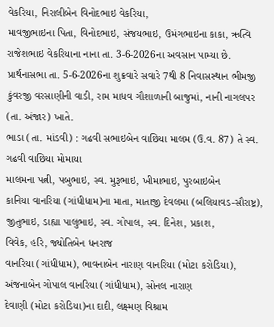વેકરિયા, નિરાલીબેન વિનોદભાઇ વેકરિયા,
માવજીભાઇના પિતા, વિનોદભાઇ, સંજયભાઇ, ઉમંગભાઇના કાકા, ઋત્વિ
રાજેશભાઇ વેકરિયાના નાના તા. 3-6-2026ના અવસાન પામ્યા છે. પ્રાર્થનાસભા તા. 5-6-2026ના શુક્રવારે સવારે 7થી 8 નિવાસસ્થાન ભીમજી કુંવરજી વરસાણીની વાડી, રામ માધવ ગૌશાળાની બાજુમાં, નાની નાગલપર (તા. અંજાર) ખાતે.
ભાડા (તા. માંડવી) : ગઢવી સભાઇબેન વાછિયા માલમ (ઉ.વ. 87) તે સ્વ. ગઢવી વાછિયા મોમાયા
માલમના પત્ની, પબુભાઇ, સ્વ. મુરૂભાઇ, ખીમાભાઇ, પુરબાઇબેન
કાનિયા વાનરિયા (ગાંધીધામ)ના માતા, માતાજી દેવલમા (બલિયાવડ-સૌરાષ્ટ્ર),
જીતુભાઇ, ડાહ્યા પાલુભાઇ, સ્વ. ગોપાલ, સ્વ. દિનેશ, પ્રકાશ,
વિવેક, હરિ, જ્યોતિબેન ધનરાજ
વાનરિયા (ગાંધીધામ), ભાવનાબેન નારાણ વાનરિયા (મોટા કરોડિયા),
અંજનાબેન ગોપાલ વાનરિયા (ગાંધીધામ), સોનલ નારાણ
દેવાણી (મોટા કરોડિયા)ના દાદી, લક્ષ્મણ વિશ્રામ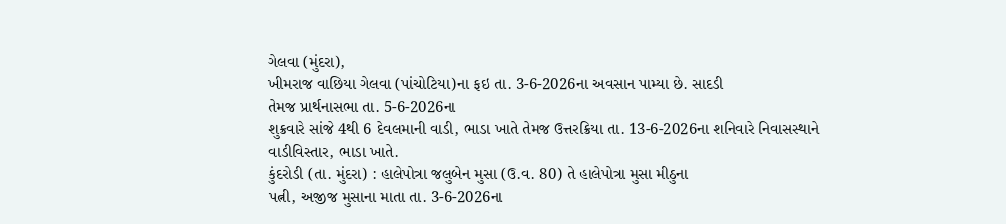ગેલવા (મુંદરા),
ખીમરાજ વાછિયા ગેલવા (પાંચોટિયા)ના ફઇ તા. 3-6-2026ના અવસાન પામ્યા છે. સાદડી
તેમજ પ્રાર્થનાસભા તા. 5-6-2026ના
શુક્રવારે સાંજે 4થી 6 દેવલમાની વાડી, ભાડા ખાતે તેમજ ઉત્તરક્રિયા તા. 13-6-2026ના શનિવારે નિવાસસ્થાને વાડીવિસ્તાર, ભાડા ખાતે.
કુંદરોડી (તા. મુંદરા) : હાલેપોત્રા જલુબેન મુસા (ઉ.વ. 80) તે હાલેપોત્રા મુસા મીઠુના
પત્ની, અજીજ મુસાના માતા તા. 3-6-2026ના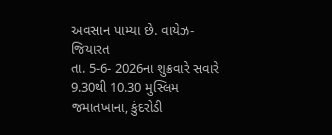અવસાન પામ્યા છે. વાયેઝ-જિયારત
તા. 5-6- 2026ના શુક્રવારે સવારે 9.30થી 10.30 મુસ્લિમ જમાતખાના, કુંદરોડી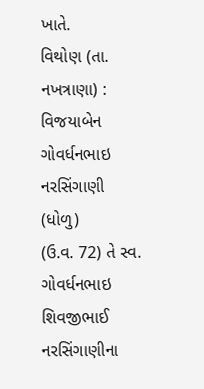ખાતે.
વિથોણ (તા. નખત્રાણા) : વિજયાબેન ગોવર્ધનભાઇ નરસિંગાણી (ધોળુ)
(ઉ.વ. 72) તે સ્વ. ગોવર્ધનભાઇ શિવજીભાઈ
નરસિંગાણીના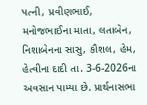પત્ની, પ્રવીણભાઈ,
મનોજભાઈના માતા, લતાબેન, નિશાબેનના સાસુ, કૌશલ, હેમ,
હેત્વીના દાદી તા. 3-6-2026ના અવસાન પામ્યા છે. પ્રાર્થનાસભા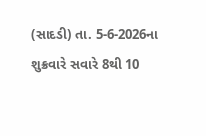(સાદડી) તા. 5-6-2026ના શુક્રવારે સવારે 8થી 10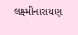લક્ષ્મીનારાયણ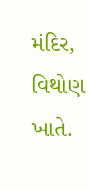મંદિર, વિથોણ ખાતે.